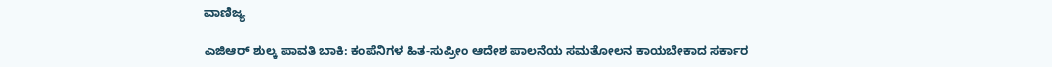ವಾಣಿಜ್ಯ

ಎಜಿಆರ್ ಶುಲ್ಕ ಪಾವತಿ ಬಾಕಿ: ಕಂಪೆನಿಗಳ ಹಿತ-ಸುಪ್ರೀಂ ಆದೇಶ ಪಾಲನೆಯ ಸಮತೋಲನ ಕಾಯಬೇಕಾದ ಸರ್ಕಾರ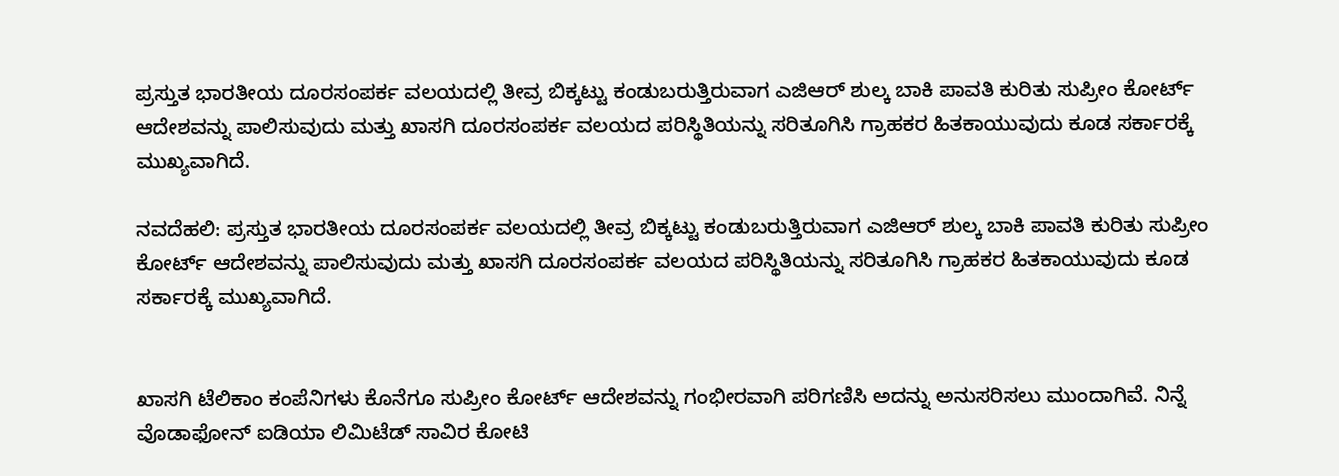ಪ್ರಸ್ತುತ ಭಾರತೀಯ ದೂರಸಂಪರ್ಕ ವಲಯದಲ್ಲಿ ತೀವ್ರ ಬಿಕ್ಕಟ್ಟು ಕಂಡುಬರುತ್ತಿರುವಾಗ ಎಜಿಆರ್ ಶುಲ್ಕ ಬಾಕಿ ಪಾವತಿ ಕುರಿತು ಸುಪ್ರೀಂ ಕೋರ್ಟ್ ಆದೇಶವನ್ನು ಪಾಲಿಸುವುದು ಮತ್ತು ಖಾಸಗಿ ದೂರಸಂಪರ್ಕ ವಲಯದ ಪರಿಸ್ಥಿತಿಯನ್ನು ಸರಿತೂಗಿಸಿ ಗ್ರಾಹಕರ ಹಿತಕಾಯುವುದು ಕೂಡ ಸರ್ಕಾರಕ್ಕೆ ಮುಖ್ಯವಾಗಿದೆ.

ನವದೆಹಲಿ: ಪ್ರಸ್ತುತ ಭಾರತೀಯ ದೂರಸಂಪರ್ಕ ವಲಯದಲ್ಲಿ ತೀವ್ರ ಬಿಕ್ಕಟ್ಟು ಕಂಡುಬರುತ್ತಿರುವಾಗ ಎಜಿಆರ್ ಶುಲ್ಕ ಬಾಕಿ ಪಾವತಿ ಕುರಿತು ಸುಪ್ರೀಂ ಕೋರ್ಟ್ ಆದೇಶವನ್ನು ಪಾಲಿಸುವುದು ಮತ್ತು ಖಾಸಗಿ ದೂರಸಂಪರ್ಕ ವಲಯದ ಪರಿಸ್ಥಿತಿಯನ್ನು ಸರಿತೂಗಿಸಿ ಗ್ರಾಹಕರ ಹಿತಕಾಯುವುದು ಕೂಡ ಸರ್ಕಾರಕ್ಕೆ ಮುಖ್ಯವಾಗಿದೆ.


ಖಾಸಗಿ ಟೆಲಿಕಾಂ ಕಂಪೆನಿಗಳು ಕೊನೆಗೂ ಸುಪ್ರೀಂ ಕೋರ್ಟ್ ಆದೇಶವನ್ನು ಗಂಭೀರವಾಗಿ ಪರಿಗಣಿಸಿ ಅದನ್ನು ಅನುಸರಿಸಲು ಮುಂದಾಗಿವೆ. ನಿನ್ನೆ ವೊಡಾಫೋನ್ ಐಡಿಯಾ ಲಿಮಿಟೆಡ್ ಸಾವಿರ ಕೋಟಿ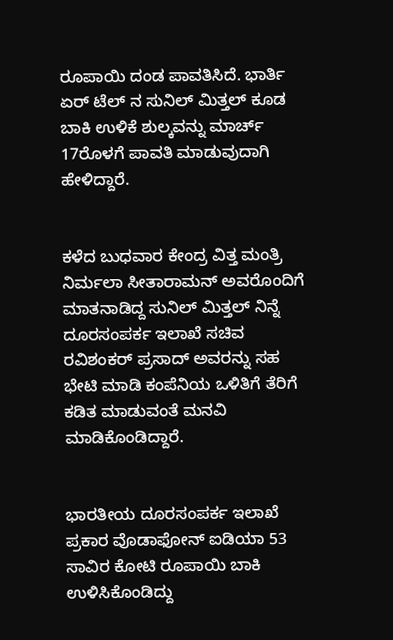ರೂಪಾಯಿ ದಂಡ ಪಾವತಿಸಿದೆ. ಭಾರ್ತಿ ಏರ್ ಟೆಲ್ ನ ಸುನಿಲ್ ಮಿತ್ತಲ್ ಕೂಡ ಬಾಕಿ ಉಳಿಕೆ ಶುಲ್ಕವನ್ನು ಮಾರ್ಚ್ 17ರೊಳಗೆ ಪಾವತಿ ಮಾಡುವುದಾಗಿ ಹೇಳಿದ್ದಾರೆ.


ಕಳೆದ ಬುಧವಾರ ಕೇಂದ್ರ ವಿತ್ತ ಮಂತ್ರಿ ನಿರ್ಮಲಾ ಸೀತಾರಾಮನ್ ಅವರೊಂದಿಗೆ ಮಾತನಾಡಿದ್ದ ಸುನಿಲ್ ಮಿತ್ತಲ್ ನಿನ್ನೆ ದೂರಸಂಪರ್ಕ ಇಲಾಖೆ ಸಚಿವ ರವಿಶಂಕರ್ ಪ್ರಸಾದ್ ಅವರನ್ನು ಸಹ ಭೇಟಿ ಮಾಡಿ ಕಂಪೆನಿಯ ಒಳಿತಿಗೆ ತೆರಿಗೆ ಕಡಿತ ಮಾಡುವಂತೆ ಮನವಿ ಮಾಡಿಕೊಂಡಿದ್ದಾರೆ.


ಭಾರತೀಯ ದೂರಸಂಪರ್ಕ ಇಲಾಖೆ ಪ್ರಕಾರ ವೊಡಾಫೋನ್ ಐಡಿಯಾ 53 ಸಾವಿರ ಕೋಟಿ ರೂಪಾಯಿ ಬಾಕಿ ಉಳಿಸಿಕೊಂಡಿದ್ದು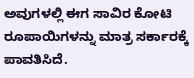ಅವುಗಳಲ್ಲಿ ಈಗ ಸಾವಿರ ಕೋಟಿ ರೂಪಾಯಿಗಳನ್ನು ಮಾತ್ರ ಸರ್ಕಾರಕ್ಕೆ ಪಾವತಿಸಿದೆ.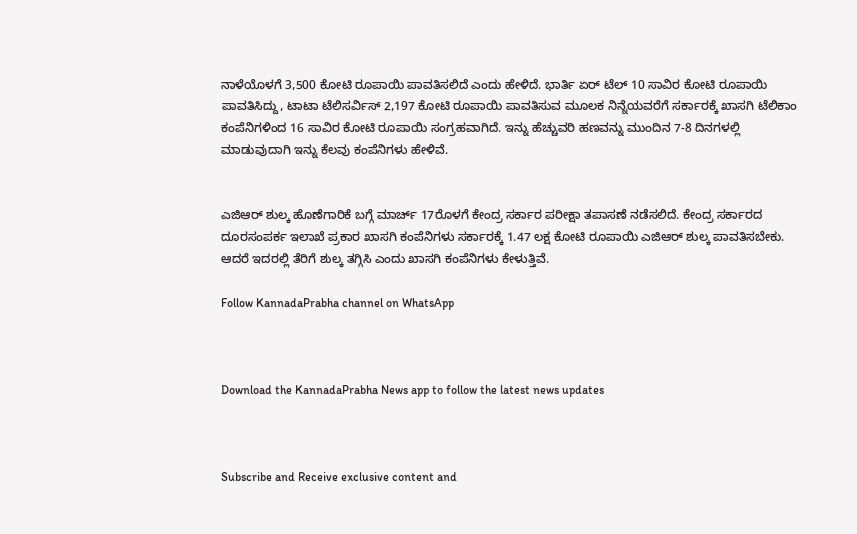ನಾಳೆಯೊಳಗೆ 3,500 ಕೋಟಿ ರೂಪಾಯಿ ಪಾವತಿಸಲಿದೆ ಎಂದು ಹೇಳಿದೆ. ಭಾರ್ತಿ ಏರ್ ಟೆಲ್ 10 ಸಾವಿರ ಕೋಟಿ ರೂಪಾಯಿ ಪಾವತಿಸಿದ್ದು, ಟಾಟಾ ಟೆಲಿಸರ್ವಿಸ್ 2,197 ಕೋಟಿ ರೂಪಾಯಿ ಪಾವತಿಸುವ ಮೂಲಕ ನಿನ್ನೆಯವರೆಗೆ ಸರ್ಕಾರಕ್ಕೆ ಖಾಸಗಿ ಟೆಲಿಕಾಂ ಕಂಪೆನಿಗಳಿಂದ 16 ಸಾವಿರ ಕೋಟಿ ರೂಪಾಯಿ ಸಂಗ್ರಹವಾಗಿದೆ. ಇನ್ನು ಹೆಚ್ಚುವರಿ ಹಣವನ್ನು ಮುಂದಿನ 7-8 ದಿನಗಳಲ್ಲಿ ಮಾಡುವುದಾಗಿ ಇನ್ನು ಕೆಲವು ಕಂಪೆನಿಗಳು ಹೇಳಿವೆ.


ಎಜಿಆರ್ ಶುಲ್ಕ ಹೊಣೆಗಾರಿಕೆ ಬಗ್ಗೆ ಮಾರ್ಚ್ 17ರೊಳಗೆ ಕೇಂದ್ರ ಸರ್ಕಾರ ಪರೀಕ್ಷಾ ತಪಾಸಣೆ ನಡೆಸಲಿದೆ. ಕೇಂದ್ರ ಸರ್ಕಾರದ ದೂರಸಂಪರ್ಕ ಇಲಾಖೆ ಪ್ರಕಾರ ಖಾಸಗಿ ಕಂಪೆನಿಗಳು ಸರ್ಕಾರಕ್ಕೆ 1.47 ಲಕ್ಷ ಕೋಟಿ ರೂಪಾಯಿ ಎಜಿಆರ್ ಶುಲ್ಕ ಪಾವತಿಸಬೇಕು. ಆದರೆ ಇದರಲ್ಲಿ ತೆರಿಗೆ ಶುಲ್ಕ ತಗ್ಗಿಸಿ ಎಂದು ಖಾಸಗಿ ಕಂಪೆನಿಗಳು ಕೇಳುತ್ತಿವೆ.

Follow KannadaPrabha channel on WhatsApp



Download the KannadaPrabha News app to follow the latest news updates



Subscribe and Receive exclusive content and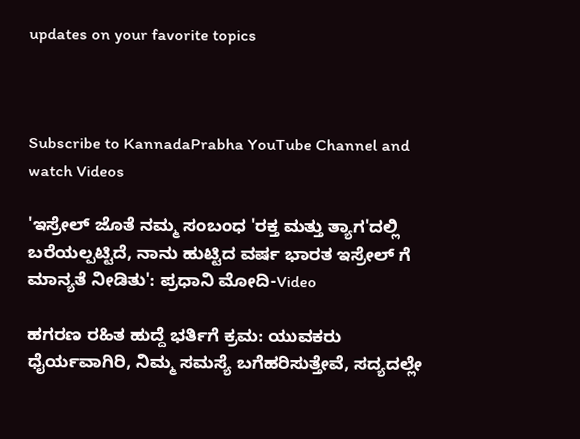updates on your favorite topics



Subscribe to KannadaPrabha YouTube Channel and watch Videos

'ಇಸ್ರೇಲ್‌ ಜೊತೆ ನಮ್ಮ ಸಂಬಂಧ 'ರಕ್ತ ಮತ್ತು ತ್ಯಾಗ'ದಲ್ಲಿ ಬರೆಯಲ್ಪಟ್ಟಿದೆ, ನಾನು ಹುಟ್ಟಿದ ವರ್ಷ ಭಾರತ ಇಸ್ರೇಲ್ ಗೆ ಮಾನ್ಯತೆ ನೀಡಿತು': ಪ್ರಧಾನಿ ಮೋದಿ-Video

ಹಗರಣ ರಹಿತ ಹುದ್ದೆ ಭರ್ತಿಗೆ ಕ್ರಮ: ಯುವಕರು ಧೈರ್ಯವಾಗಿರಿ, ನಿಮ್ಮ ಸಮಸ್ಯೆ ಬಗೆಹರಿಸುತ್ತೇವೆ, ಸದ್ಯದಲ್ಲೇ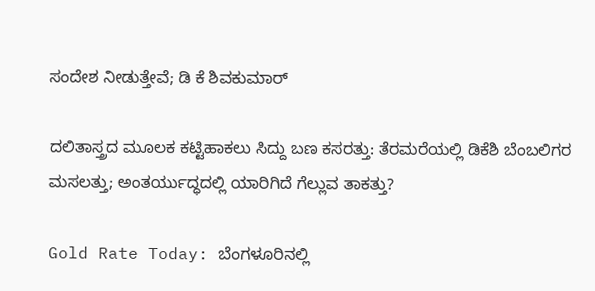ಸಂದೇಶ ನೀಡುತ್ತೇವೆ; ಡಿ ಕೆ ಶಿವಕುಮಾರ್

ದಲಿತಾಸ್ತ್ರದ ಮೂಲಕ ಕಟ್ಟಿಹಾಕಲು ಸಿದ್ದು ಬಣ ಕಸರತ್ತು: ತೆರಮರೆಯಲ್ಲಿ ಡಿಕೆಶಿ ಬೆಂಬಲಿಗರ ಮಸಲತ್ತು; ಅಂತರ್ಯುದ್ಧದಲ್ಲಿ ಯಾರಿಗಿದೆ ಗೆಲ್ಲುವ ತಾಕತ್ತು?

Gold Rate Today: ಬೆಂಗಳೂರಿನಲ್ಲಿ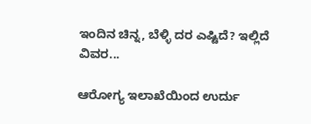ಇಂದಿನ ಚಿನ್ನ, ಬೆಳ್ಳಿ ದರ ಎಷ್ಟಿದೆ? ಇಲ್ಲಿದೆ ವಿವರ...

ಆರೋಗ್ಯ ಇಲಾಖೆಯಿಂದ ಉರ್ದು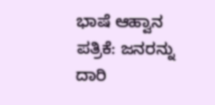ಭಾಷೆ ಆಹ್ವಾನ ಪತ್ರಿಕೆ: ಜನರನ್ನು ದಾರಿ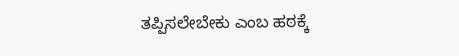ತಪ್ಪಿಸಲೇಬೇಕು ಎಂಬ ಹಠಕ್ಕೆ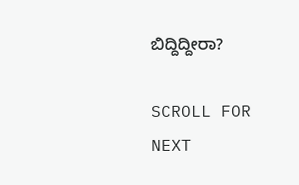ಬಿದ್ದಿದ್ದೀರಾ?

SCROLL FOR NEXT